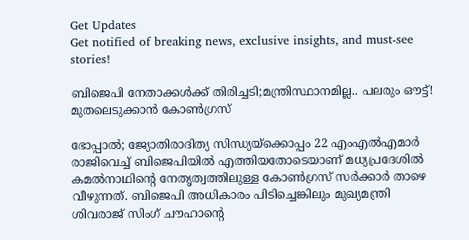Get Updates
Get notified of breaking news, exclusive insights, and must-see stories!

ബിജെപി നേതാക്കൾക്ക് തിരിച്ചടി;മന്ത്രിസ്ഥാനമില്ല.. പലരും ഔട്ട്! മുതലെടുക്കാൻ കോൺഗ്രസ്

ഭോപ്പാൽ; ജ്യോതിരാദിത്യ സിന്ധ്യയ്ക്കൊപ്പം 22 എംഎൽഎമാർ രാജിവെച്ച് ബിജെപിയിൽ എത്തിയതോടെയാണ് മധ്യപ്രദേശിൽ കമൽനാഥിന്റെ നേതൃത്വത്തിലുള്ള കോൺഗ്രസ് സർക്കാർ താഴെ വീഴുന്നത്. ബിജെപി അധികാരം പിടിച്ചെങ്കിലും മുഖ്യമന്ത്രി ശിവരാജ് സിംഗ് ചൗഹാന്റെ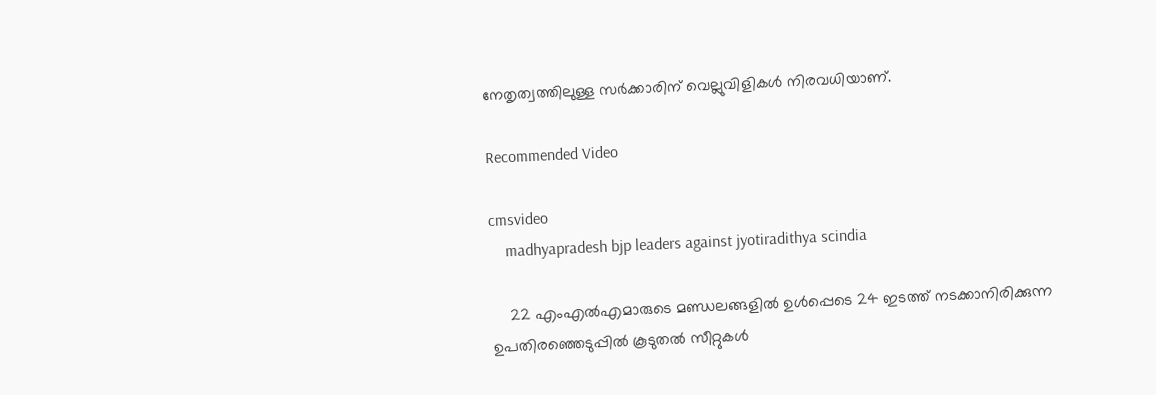നേതൃത്വത്തിലുള്ള സർക്കാരിന് വെല്ലുവിളികൾ നിരവധിയാണ്.

Recommended Video

cmsvideo
    madhyapradesh bjp leaders against jyotiradithya scindia

    22 എംഎൽഎമാരുടെ മണ്ഡലങ്ങളിൽ ഉൾപ്പെടെ 24 ഇടത്ത് നടക്കാനിരിക്കുന്ന ഉപതിരഞ്ഞെടുപ്പിൽ കൂടുതൽ സീറ്റുകൾ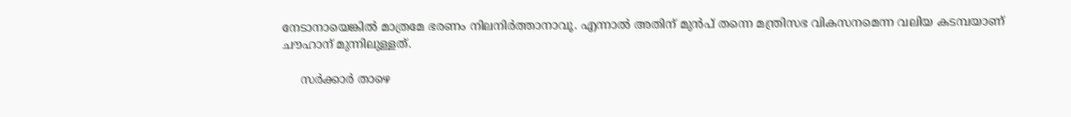നേടാനായെങ്കിൽ മാത്രമേ ഭരണം നിലനിർത്താനാവൂ. എന്നാൽ അതിന് മുൻപ് തന്നെ മന്ത്രിസഭ വികസനമെന്ന വലിയ കടമ്പയാണ് ചൗഹാന് മുന്നിലുള്ളത്.

     സർക്കാർ താഴെ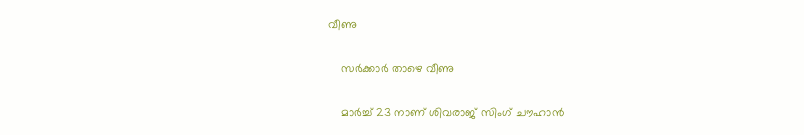വീണു

    സർക്കാർ താഴെ വീണു

    മാർച്ച് 23 നാണ് ശിവരാജ് സിംഗ് ചൗഹാൻ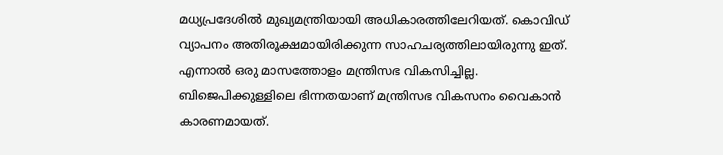മധ്യപ്രദേശിൽ മുഖ്യമന്ത്രിയായി അധികാരത്തിലേറിയത്. കൊവിഡ് വ്യാപനം അതിരൂക്ഷമായിരിക്കുന്ന സാഹചര്യത്തിലായിരുന്നു ഇത്. എന്നാൽ ഒരു മാസത്തോളം മന്ത്രിസഭ വികസിച്ചില്ല. ബിജെപിക്കുള്ളിലെ ഭിന്നതയാണ് മന്ത്രിസഭ വികസനം വൈകാൻ കാരണമായത്.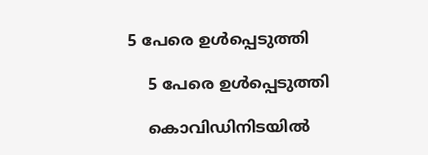5 പേരെ ഉൾപ്പെടുത്തി

    5 പേരെ ഉൾപ്പെടുത്തി

    കൊവിഡിനിടയിൽ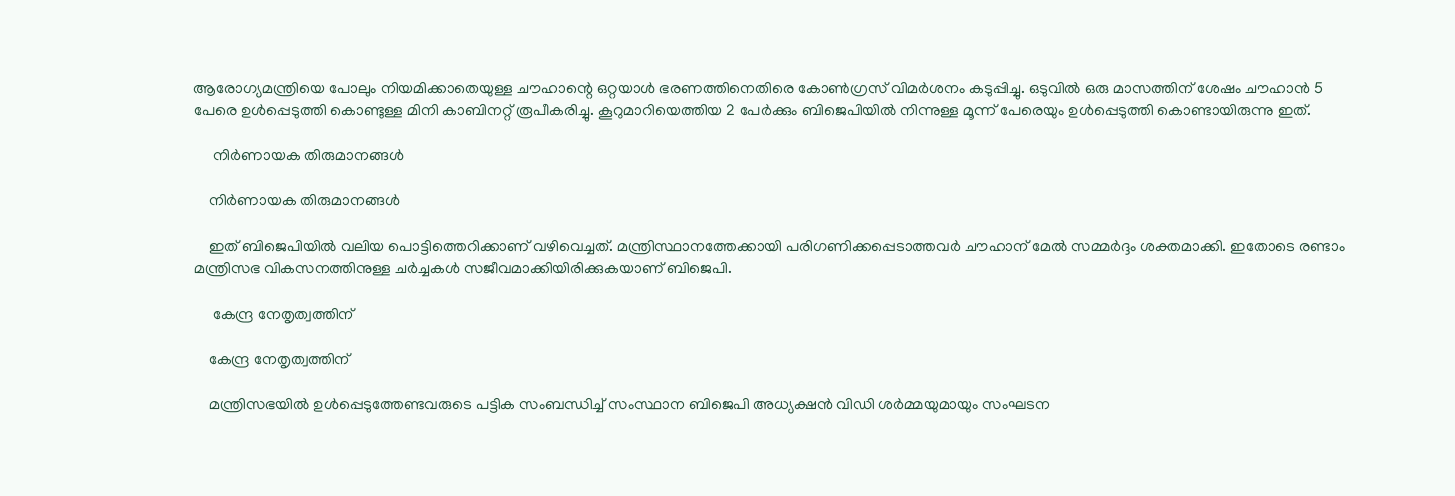ആരോഗ്യമന്ത്രിയെ പോലും നിയമിക്കാതെയുള്ള ചൗഹാന്റെ ഒറ്റയാൾ ഭരണത്തിനെതിരെ കോൺഗ്രസ് വിമർശനം കടുപ്പിച്ചു. ഒടുവിൽ ഒരു മാസത്തിന് ശേഷം ചൗഹാൻ 5 പേരെ ഉൾപ്പെടുത്തി കൊണ്ടുള്ള മിനി കാബിനറ്റ് രൂപീകരിച്ചു. കൂറുമാറിയെത്തിയ 2 പേർക്കും ബിജെപിയിൽ നിന്നുള്ള മൂന്ന് പേരെയും ഉൾപ്പെടുത്തി കൊണ്ടായിരുന്നു ഇത്.

     നിർണായക തിരുമാനങ്ങൾ

    നിർണായക തിരുമാനങ്ങൾ

    ഇത് ബിജെപിയിൽ വലിയ പൊട്ടിത്തെറിക്കാണ് വഴിവെച്ചത്. മന്ത്രിസ്ഥാനത്തേക്കായി പരിഗണിക്കപ്പെടാത്തവർ ചൗഹാന് മേൽ സമ്മർദ്ദം ശക്തമാക്കി. ഇതോടെ രണ്ടാം മന്ത്രിസഭ വികസനത്തിനുള്ള ചർച്ചകൾ സജീവമാക്കിയിരിക്കുകയാണ് ബിജെപി.

     കേന്ദ്ര നേതൃത്വത്തിന്

    കേന്ദ്ര നേതൃത്വത്തിന്

    മന്ത്രിസഭയിൽ ഉൾപ്പെടുത്തേണ്ടവരുടെ പട്ടിക സംബന്ധിച്ച് സംസ്ഥാന ബിജെപി അധ്യക്ഷൻ വ‍ിഡി ശർമ്മയുമായും സംഘടന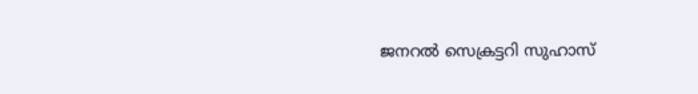ജനറൽ സെക്രട്ടറി സുഹാസ്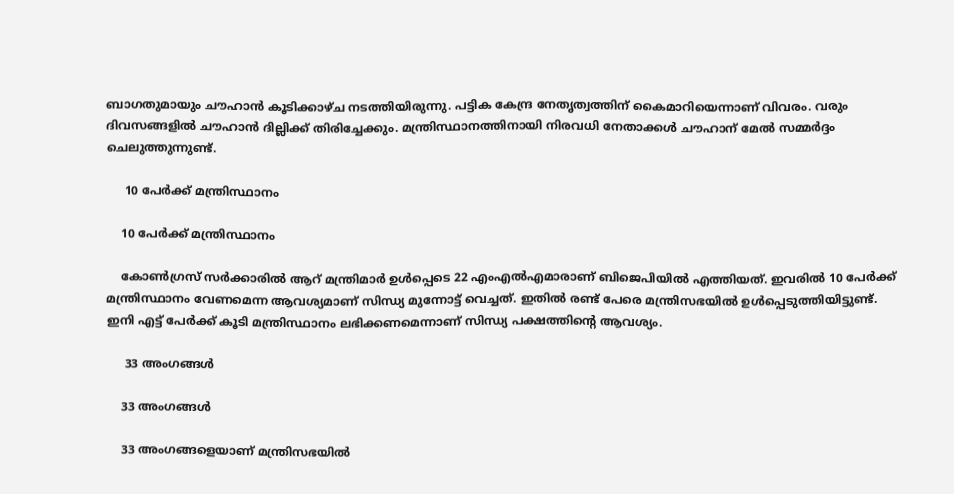ബാഗതുമായും ചൗഹാൻ കൂടിക്കാഴ്ച നടത്തിയിരുന്നു. പട്ടിക കേന്ദ്ര നേതൃത്വത്തിന് കൈമാറിയെന്നാണ് വിവരം. വരും ദിവസങ്ങളിൽ ചൗഹാൻ ദില്ലിക്ക് തിരിച്ചേക്കും. മന്ത്രിസ്ഥാനത്തിനായി നിരവധി നേതാക്കൾ ചൗഹാന് മേൽ സമ്മർദ്ദം ചെലുത്തുന്നുണ്ട്.

     10 പേർക്ക് മന്ത്രിസ്ഥാനം

    10 പേർക്ക് മന്ത്രിസ്ഥാനം

    കോൺഗ്രസ് സർക്കാരിൽ ആറ് മന്ത്രിമാർ ഉൾപ്പെടെ 22 എംഎൽഎമാരാണ് ബിജെപിയിൽ എത്തിയത്. ഇവരിൽ 10 പേർക്ക് മന്ത്രിസ്ഥാനം വേണമെന്ന ആവശ്യമാണ് സിന്ധ്യ മുന്നോട്ട് വെച്ചത്. ഇതിൽ രണ്ട് പേരെ മന്ത്രിസഭയിൽ ഉൾപ്പെടുത്തിയിട്ടുണ്ട്. ഇനി എട്ട് പേർക്ക് കൂടി മന്ത്രിസ്ഥാനം ലഭിക്കണമെന്നാണ് സിന്ധ്യ പക്ഷത്തിന്റെ ആവശ്യം.

     33 അംഗങ്ങൾ

    33 അംഗങ്ങൾ

    33 അംഗങ്ങളെയാണ് മന്ത്രിസഭയിൽ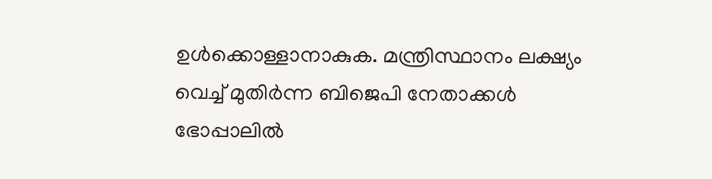ഉൾക്കൊള്ളാനാകുക. മന്ത്രിസ്ഥാനം ലക്ഷ്യം വെച്ച് മുതിർന്ന ബിജെപി നേതാക്കൾ ഭോപ്പാലിൽ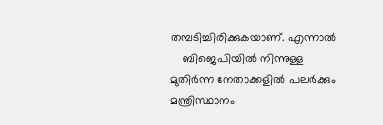തമ്പടിച്ചിരിക്കുകയാണ്. എന്നാൽ
    ബിജെപിയിൽ നിന്നുള്ള മുതിർന്ന നേതാക്കളിൽ പലർക്കും മന്ത്രിസ്ഥാനം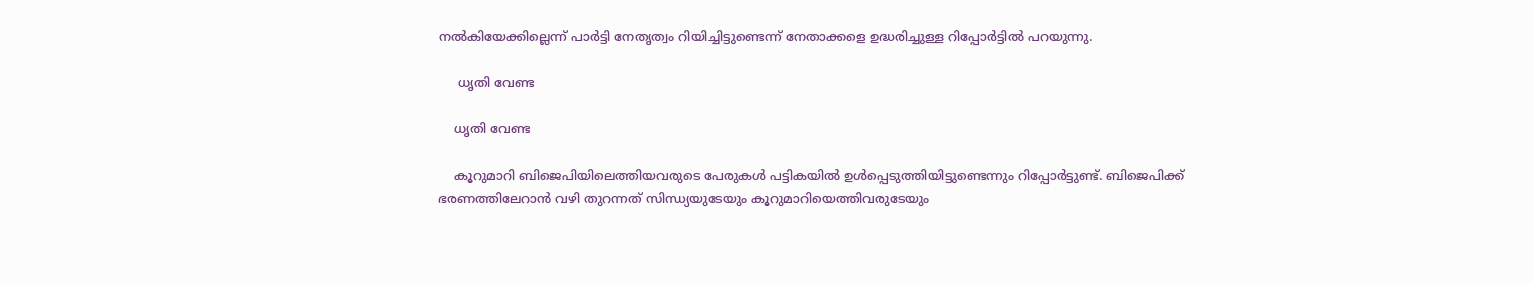നൽകിയേക്കില്ലെന്ന് പാർട്ടി നേതൃത്വം റിയിച്ചിട്ടുണ്ടെന്ന് നേതാക്കളെ ഉദ്ധരിച്ചുള്ള റിപ്പോർട്ടിൽ പറയുന്നു.

     ധൃതി വേണ്ട

    ധൃതി വേണ്ട

    കൂറുമാറി ബിജെപിയിലെത്തിയവരുടെ പേരുകൾ പട്ടികയിൽ ഉൾപ്പെടുത്തിയിട്ടുണ്ടെന്നും റിപ്പോർട്ടുണ്ട്. ബിജെപിക്ക് ഭരണത്തിലേറാൻ വഴി തുറന്നത് സിന്ധ്യയുടേയും കൂറുമാറിയെത്തിവരുടേയും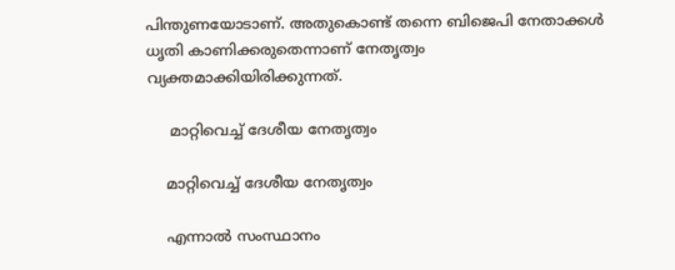പിന്തുണയോടാണ്. അതുകൊണ്ട് തന്നെ ബിജെപി നേതാക്കൾ ധൃതി കാണിക്കരുതെന്നാണ് നേതൃത്വം വ്യക്തമാക്കിയിരിക്കുന്നത്.

     മാറ്റിവെച്ച് ദേശീയ നേതൃത്വം

    മാറ്റിവെച്ച് ദേശീയ നേതൃത്വം

    എന്നാൽ സംസ്ഥാനം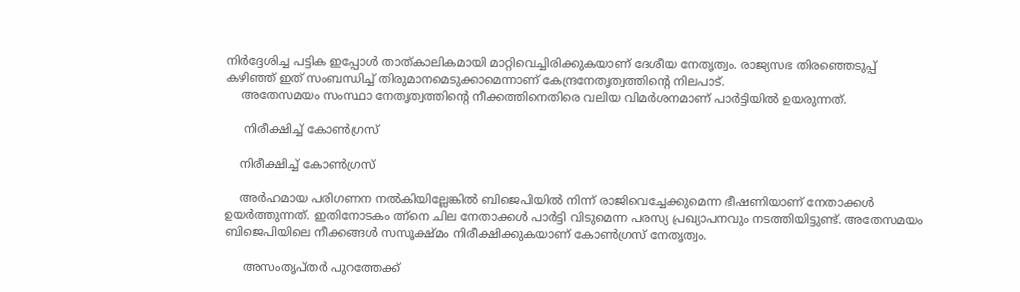നിർദ്ദേശിച്ച പട്ടിക ഇപ്പോൾ താത്കാലികമായി മാറ്റിവെച്ചിരിക്കുകയാണ് ദേശീയ നേതൃത്വം. രാജ്യസഭ തിരഞ്ഞെടുപ്പ് കഴിഞ്ഞ് ഇത് സംബന്ധിച്ച് തിരുമാനമെടുക്കാമെന്നാണ് കേന്ദ്രനേതൃത്വത്തിന്റെ നിലപാട്.
    അതേസമയം സംസ്ഥാ നേതൃത്വത്തിന്റെ നീക്കത്തിനെതിരെ വലിയ വിമർശനമാണ് പാർട്ടിയിൽ ഉയരുന്നത്.

     നിരീക്ഷിച്ച് കോൺഗ്രസ്

    നിരീക്ഷിച്ച് കോൺഗ്രസ്

    അർഹമായ പരിഗണന നൽകിയില്ലേങ്കിൽ ബിജെപിയിൽ നിന്ന് രാജിവെച്ചേക്കുമെന്ന ഭീഷണിയാണ് നേതാക്കൾ ഉയർത്തുന്നത്. ഇതിനോടകം ത്ന്നെ ചില നേതാക്കൾ പാർട്ടി വിടുമെന്ന പരസ്യ പ്രഖ്യാപനവും നടത്തിയിട്ടുണ്ട്. അതേസമയം ബിജെപിയിലെ നീക്കങ്ങൾ സസൂക്ഷ്മം നിരീക്ഷിക്കുകയാണ് കോൺഗ്രസ് നേതൃത്വം.

     അസംതൃപ്തർ പുറത്തേക്ക്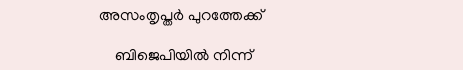അസംതൃപ്തർ പുറത്തേക്ക്

    ബിജെപിയിൽ നിന്ന്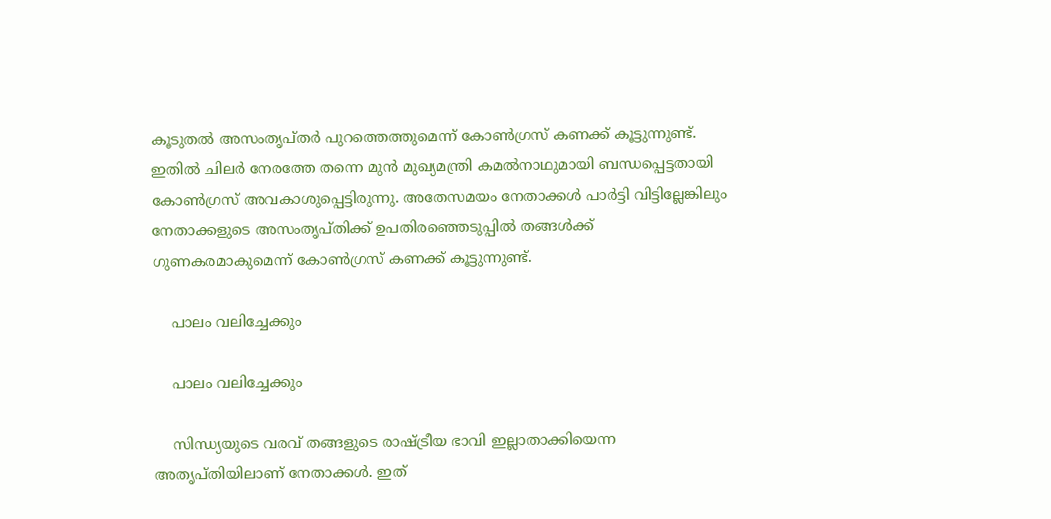കൂടുതൽ അസംതൃപ്തർ പുറത്തെത്തുമെന്ന് കോൺഗ്രസ് കണക്ക് കൂട്ടുന്നുണ്ട്. ഇതിൽ ചിലർ നേരത്തേ തന്നെ മുൻ മുഖ്യമന്ത്രി കമൽനാഥുമായി ബന്ധപ്പെട്ടതായി കോൺഗ്രസ് അവകാശുപ്പെട്ടിരുന്നു. അതേസമയം നേതാക്കൾ പാർട്ടി വിട്ടില്ലേങ്കിലും നേതാക്കളുടെ അസംതൃപ്തിക്ക് ഉപതിരഞ്ഞെടുപ്പിൽ തങ്ങൾക്ക് ഗുണകരമാകുമെന്ന് കോൺഗ്രസ് കണക്ക് കൂട്ടുന്നുണ്ട്.

    പാലം വലിച്ചേക്കും

    പാലം വലിച്ചേക്കും

    സിന്ധ്യയുടെ വരവ് തങ്ങളുടെ രാഷ്ട്രീയ ഭാവി ഇല്ലാതാക്കിയെന്ന അതൃപ്തിയിലാണ് നേതാക്കൾ. ഇത്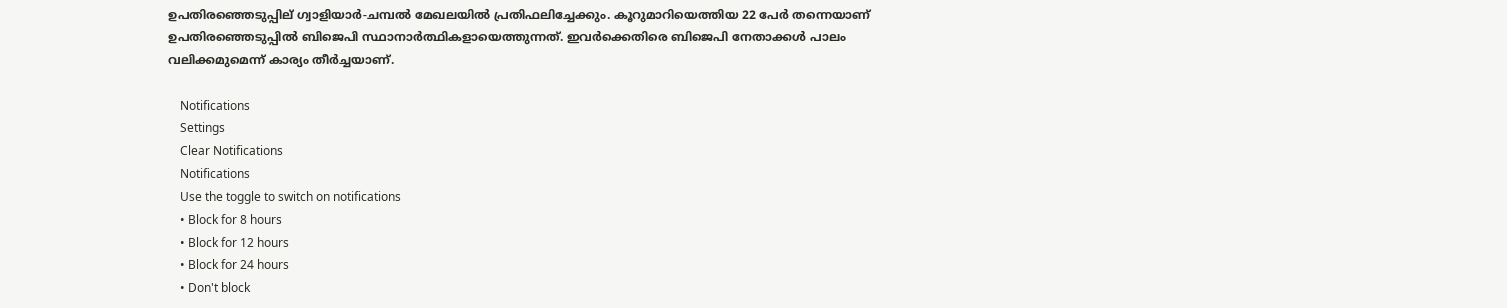ഉപതിരഞ്ഞെടുപ്പില് ഗ്വാളിയാർ-ചമ്പൽ മേഖലയിൽ പ്രതിഫലിച്ചേക്കും. കൂറുമാറിയെത്തിയ 22 പേർ തന്നെയാണ് ഉപതിരഞ്ഞെടുപ്പിൽ ബിജെപി സ്ഥാനാർത്ഥികളായെത്തുന്നത്. ഇവർക്കെതിരെ ബിജെപി നേതാക്കൾ പാലം വലിക്കമുമെന്ന് കാര്യം തീർച്ചയാണ്.

    Notifications
    Settings
    Clear Notifications
    Notifications
    Use the toggle to switch on notifications
    • Block for 8 hours
    • Block for 12 hours
    • Block for 24 hours
    • Don't block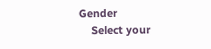Gender
    Select your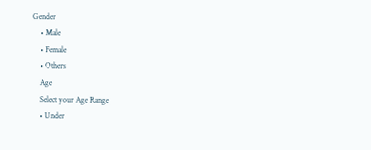Gender
    • Male
    • Female
    • Others
    Age
    Select your Age Range
    • Under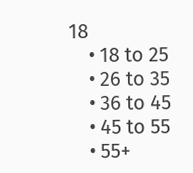18
    • 18 to 25
    • 26 to 35
    • 36 to 45
    • 45 to 55
    • 55+